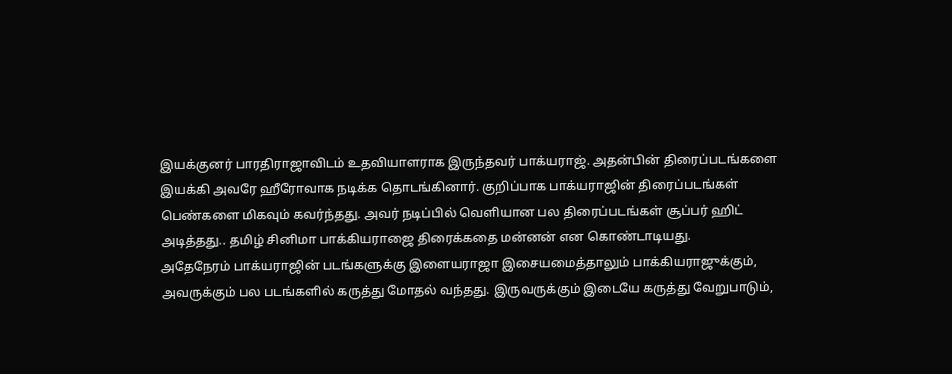இயக்குனர் பாரதிராஜாவிடம் உதவியாளராக இருந்தவர் பாக்யராஜ். அதன்பின் திரைப்படங்களை இயக்கி அவரே ஹீரோவாக நடிக்க தொடங்கினார். குறிப்பாக பாக்யராஜின் திரைப்படங்கள் பெண்களை மிகவும் கவர்ந்தது. அவர் நடிப்பில் வெளியான பல திரைப்படங்கள் சூப்பர் ஹிட் அடித்தது.. தமிழ் சினிமா பாக்கியராஜை திரைக்கதை மன்னன் என கொண்டாடியது.
அதேநேரம் பாக்யராஜின் படங்களுக்கு இளையராஜா இசையமைத்தாலும் பாக்கியராஜுக்கும், அவருக்கும் பல படங்களில் கருத்து மோதல் வந்தது. இருவருக்கும் இடையே கருத்து வேறுபாடும்,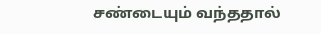சண்டையும் வந்ததால்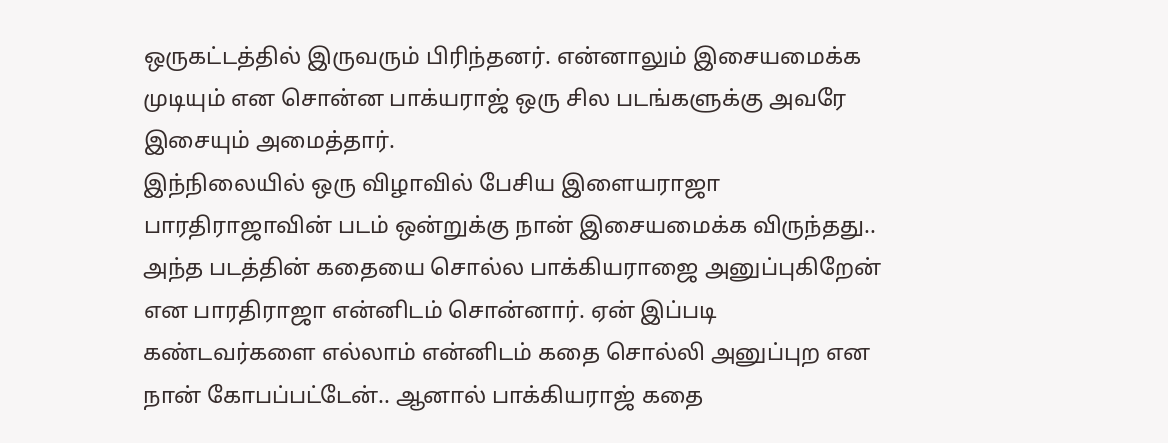ஒருகட்டத்தில் இருவரும் பிரிந்தனர். என்னாலும் இசையமைக்க முடியும் என சொன்ன பாக்யராஜ் ஒரு சில படங்களுக்கு அவரே இசையும் அமைத்தார்.
இந்நிலையில் ஒரு விழாவில் பேசிய இளையராஜா பாரதிராஜாவின் படம் ஒன்றுக்கு நான் இசையமைக்க விருந்தது.. அந்த படத்தின் கதையை சொல்ல பாக்கியராஜை அனுப்புகிறேன் என பாரதிராஜா என்னிடம் சொன்னார். ஏன் இப்படி கண்டவர்களை எல்லாம் என்னிடம் கதை சொல்லி அனுப்புற என நான் கோபப்பட்டேன்.. ஆனால் பாக்கியராஜ் கதை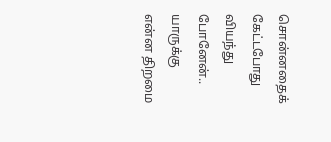சொன்னதைக் கேட்டபோது வியந்து போனேன்..
யாருக்கு என்ன திறமை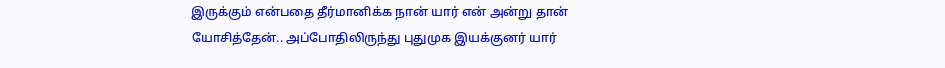இருக்கும் என்பதை தீர்மானிக்க நான் யார் என் அன்று தான் யோசித்தேன்.. அப்போதிலிருந்து புதுமுக இயக்குனர் யார்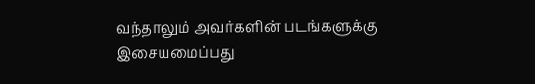வந்தாலும் அவர்களின் படங்களுக்கு இசையமைப்பது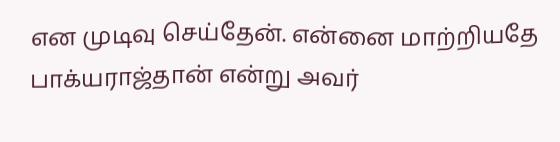என முடிவு செய்தேன். என்னை மாற்றியதே பாக்யராஜ்தான் என்று அவர்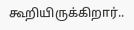கூறியிருக்கிறார்..